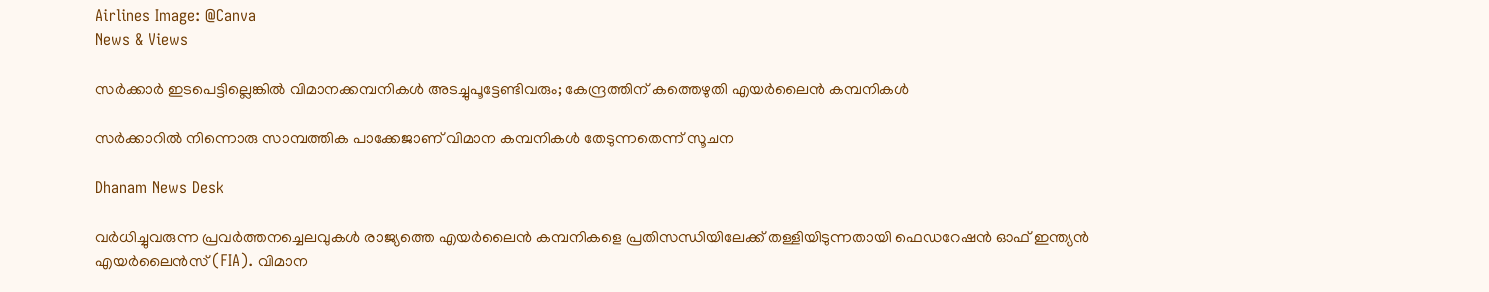Airlines Image: @Canva
News & Views

സര്‍ക്കാര്‍ ഇടപെട്ടില്ലെങ്കില്‍ വിമാനക്കമ്പനികള്‍ അടച്ചുപൂട്ടേണ്ടിവരും; കേന്ദ്രത്തിന് കത്തെഴുതി എയര്‍ലൈന്‍ കമ്പനികള്‍

സര്‍ക്കാറില്‍ നിന്നൊരു സാമ്പത്തിക പാക്കേജാണ് വിമാന കമ്പനികള്‍ തേടുന്നതെന്ന് സൂചന

Dhanam News Desk

വര്‍ധിച്ചുവരുന്ന പ്രവര്‍ത്തനച്ചെലവുകള്‍ രാജ്യത്തെ എയര്‍ലൈന്‍ കമ്പനികളെ പ്രതിസന്ധിയിലേക്ക് തള്ളിയിടുന്നതായി ഫെഡറേഷന്‍ ഓഫ് ഇന്ത്യന്‍ എയര്‍ലൈന്‍സ് (FIA). വിമാന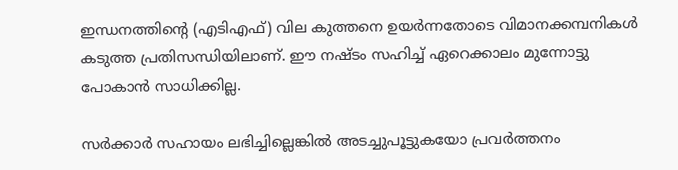ഇന്ധനത്തിന്റെ (എടിഎഫ്) വില കുത്തനെ ഉയര്‍ന്നതോടെ വിമാനക്കമ്പനികള്‍ കടുത്ത പ്രതിസന്ധിയിലാണ്. ഈ നഷ്ടം സഹിച്ച് ഏറെക്കാലം മുന്നോട്ടു പോകാന്‍ സാധിക്കില്ല.

സര്‍ക്കാര്‍ സഹായം ലഭിച്ചില്ലെങ്കില്‍ അടച്ചുപൂട്ടുകയോ പ്രവര്‍ത്തനം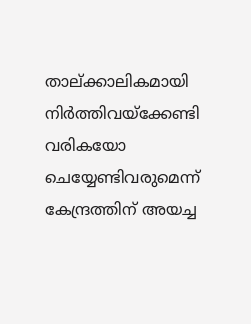താല്ക്കാലികമായി നിര്‍ത്തിവയ്‌ക്കേണ്ടി വരികയോ ചെയ്യേണ്ടിവരുമെന്ന് കേന്ദ്രത്തിന് അയച്ച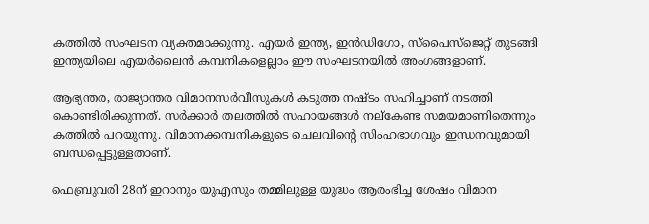കത്തില്‍ സംഘടന വ്യക്തമാക്കുന്നു. എയര്‍ ഇന്ത്യ, ഇന്‍ഡിഗോ, സ്‌പൈസ്‌ജെറ്റ് തുടങ്ങി ഇന്ത്യയിലെ എയര്‍ലൈന്‍ കമ്പനികളെല്ലാം ഈ സംഘടനയില്‍ അംഗങ്ങളാണ്.

ആഭ്യന്തര, രാജ്യാന്തര വിമാനസര്‍വീസുകള്‍ കടുത്ത നഷ്ടം സഹിച്ചാണ് നടത്തി കൊണ്ടിരിക്കുന്നത്. സര്‍ക്കാര്‍ തലത്തില്‍ സഹായങ്ങള്‍ നല്‌കേണ്ട സമയമാണിതെന്നും കത്തില്‍ പറയുന്നു. വിമാനക്കമ്പനികളുടെ ചെലവിന്റെ സിംഹഭാഗവും ഇന്ധനവുമായി ബന്ധപ്പെട്ടുള്ളതാണ്.

ഫെബ്രുവരി 28ന് ഇറാനും യുഎസും തമ്മിലുള്ള യുദ്ധം ആരംഭിച്ച ശേഷം വിമാന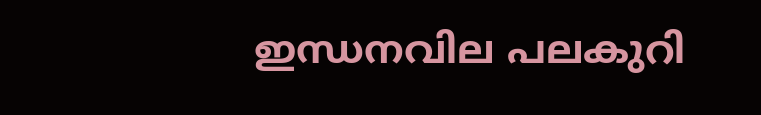ഇന്ധനവില പലകുറി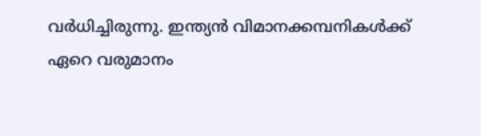വര്‍ധിച്ചിരുന്നു. ഇന്ത്യന്‍ വിമാനക്കമ്പനികള്‍ക്ക് ഏറെ വരുമാനം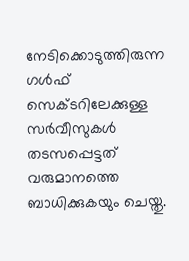നേടിക്കൊടുത്തിരുന്ന ഗള്‍ഫ് സെക്ടറിലേക്കുള്ള സര്‍വീസുകള്‍ തടസപ്പെട്ടത് വരുമാനത്തെ ബാധിക്കുകയും ചെയ്തു.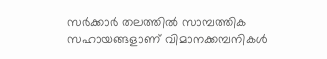സര്‍ക്കാര്‍ തലത്തില്‍ സാമ്പത്തിക സഹായങ്ങളാണ് വിമാനക്കമ്പനികള്‍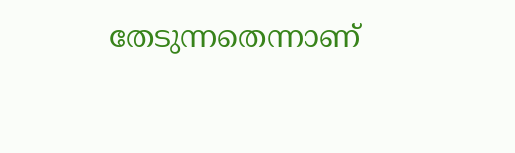തേടുന്നതെന്നാണ്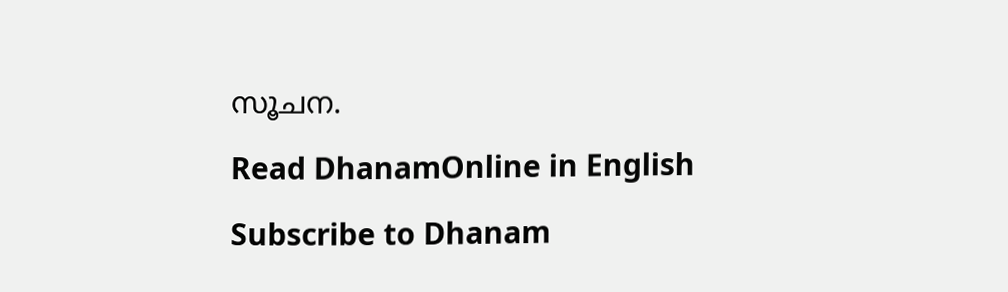സൂചന.

Read DhanamOnline in English

Subscribe to Dhanam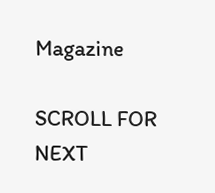Magazine

SCROLL FOR NEXT